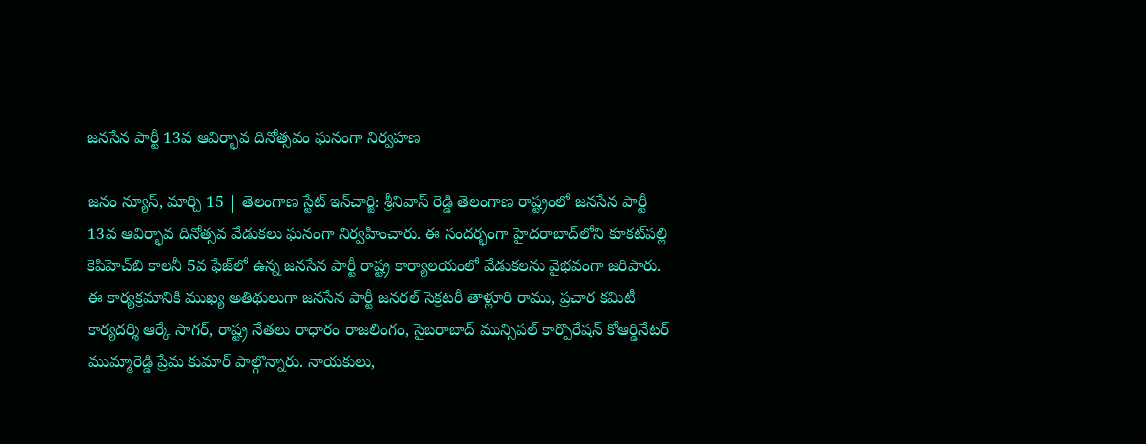జనసేన పార్టీ 13వ ఆవిర్భావ దినోత్సవం ఘనంగా నిర్వహణ

జనం న్యూస్, మార్చి 15 | తెలంగాణ స్టేట్ ఇన్‌చార్జి: శ్రీనివాస్ రెడ్డి తెలంగాణ రాష్ట్రంలో జనసేన పార్టీ 13వ ఆవిర్భావ దినోత్సవ వేడుకలు ఘనంగా నిర్వహించారు. ఈ సందర్భంగా హైదరాబాద్‌లోని కూకట్‌పల్లి కెపిహెచ్‌బి కాలనీ 5వ ఫేజ్‌లో ఉన్న జనసేన పార్టీ రాష్ట్ర కార్యాలయంలో వేడుకలను వైభవంగా జరిపారు. ఈ కార్యక్రమానికి ముఖ్య అతిథులుగా జనసేన పార్టీ జనరల్ సెక్రటరీ తాళ్లూరి రాము, ప్రచార కమిటీ కార్యదర్శి ఆర్కే సాగర్, రాష్ట్ర నేతలు రాధారం రాజలింగం, సైబరాబాద్ మున్సిపల్ కార్పొరేషన్ కోఆర్డినేటర్ ముమ్మారెడ్డి ప్రేమ కుమార్ పాల్గొన్నారు. నాయకులు,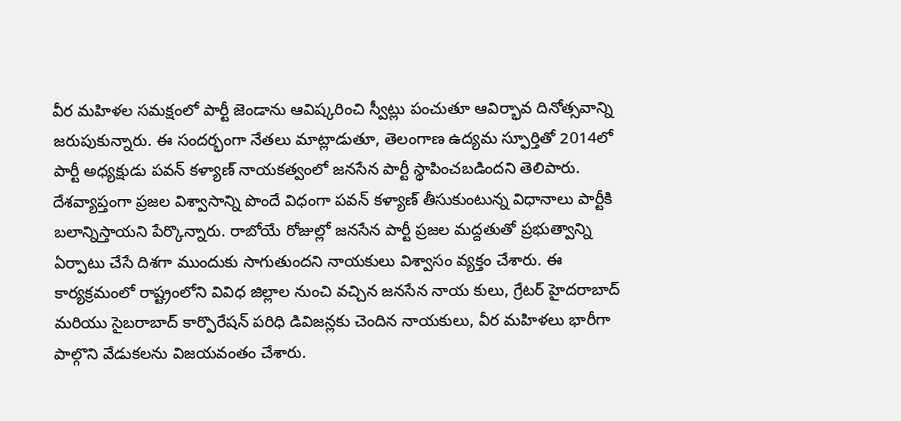వీర మహిళల సమక్షంలో పార్టీ జెండాను ఆవిష్కరించి స్వీట్లు పంచుతూ ఆవిర్భావ దినోత్సవాన్ని జరుపుకున్నారు. ఈ సందర్భంగా నేతలు మాట్లాడుతూ, తెలంగాణ ఉద్యమ స్ఫూర్తితో 2014లో పార్టీ అధ్యక్షుడు పవన్ కళ్యాణ్ నాయకత్వంలో జనసేన పార్టీ స్థాపించబడిందని తెలిపారు. దేశవ్యాప్తంగా ప్రజల విశ్వాసాన్ని పొందే విధంగా పవన్ కళ్యాణ్ తీసుకుంటున్న విధానాలు పార్టీకి బలాన్నిస్తాయని పేర్కొన్నారు. రాబోయే రోజుల్లో జనసేన పార్టీ ప్రజల మద్దతుతో ప్రభుత్వాన్ని ఏర్పాటు చేసే దిశగా ముందుకు సాగుతుందని నాయకులు విశ్వాసం వ్యక్తం చేశారు. ఈ కార్యక్రమంలో రాష్ట్రంలోని వివిధ జిల్లాల నుంచి వచ్చిన జనసేన నాయ కులు, గ్రేటర్ హైదరాబాద్ మరియు సైబరాబాద్ కార్పొరేషన్ పరిధి డివిజన్లకు చెందిన నాయకులు, వీర మహిళలు భారీగా పాల్గొని వేడుకలను విజయవంతం చేశారు.